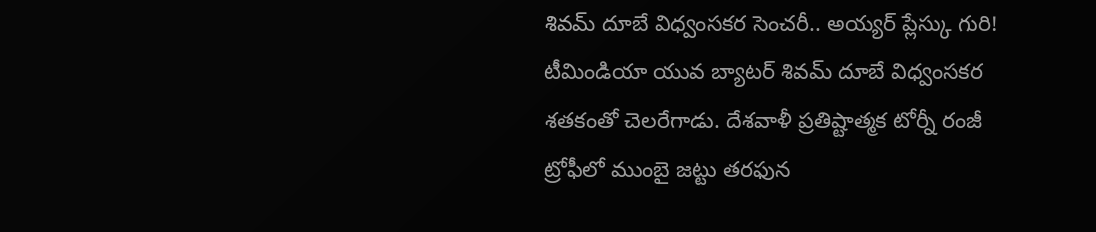శివమ్ దూబే విధ్వంసకర సెంచరీ.. అయ్యర్ ప్లేస్కు గురి!
టీమిండియా యువ బ్యాటర్ శివమ్ దూబే విధ్వంసకర శతకంతో చెలరేగాడు. దేశవాళీ ప్రతిష్టాత్మక టోర్నీ రంజీ ట్రోఫీలో ముంబై జట్టు తరఫున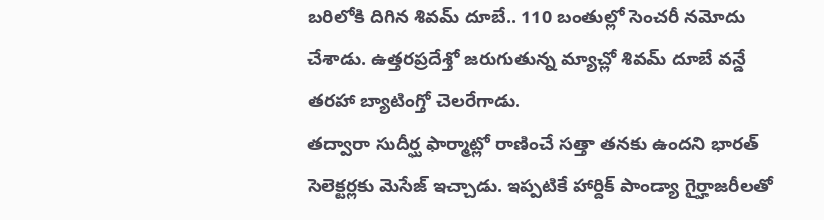బరిలోకి దిగిన శివమ్ దూబే.. 110 బంతుల్లో సెంచరీ నమోదు చేశాడు. ఉత్తరప్రదేశ్తో జరుగుతున్న మ్యాచ్లో శివమ్ దూబే వన్డే తరహా బ్యాటింగ్తో చెలరేగాడు.
తద్వారా సుదీర్ఘ ఫార్మాట్లో రాణించే సత్తా తనకు ఉందని భారత్ సెలెక్టర్లకు మెసేజ్ ఇచ్చాడు. ఇప్పటికే హార్దిక్ పాండ్యా గైర్హాజరీలతో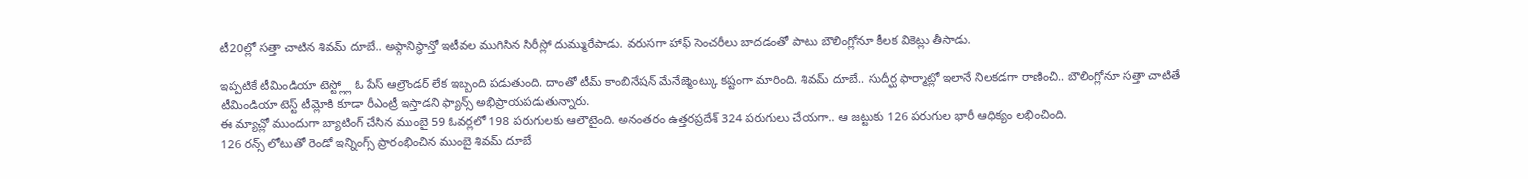టీ20ల్లో సత్తా చాటిన శివమ్ దూబే.. అఫ్గానిస్థాన్తో ఇటీవల ముగిసిన సిరీస్లో దుమ్మురేపాడు. వరుసగా హాఫ్ సెంచరీలు బాదడంతో పాటు బౌలింగ్లోనూ కీలక వికెట్లు తీసాడు.

ఇప్పటికే టీమిండియా టెస్ట్ల్లో ఓ పేస్ ఆల్రౌండర్ లేక ఇబ్బంది పడుతుంది. దాంతో టీమ్ కాంబినేషన్ మేనేజ్మెంట్కు కష్టంగా మారింది. శివమ్ దూబే.. సుదీర్ఘ ఫార్మాట్లో ఇలానే నిలకడగా రాణించి.. బౌలింగ్లోనూ సత్తా చాటితే టీమిండియా టెస్ట్ టీమ్లోకి కూడా రీఎంట్రీ ఇస్తాడని ఫ్యాన్స్ అభిప్రాయపడుతున్నారు.
ఈ మ్యాచ్లో ముందుగా బ్యాటింగ్ చేసిన ముంబై 59 ఓవర్లలో 198 పరుగులకు ఆలౌటైంది. అనంతరం ఉత్తరప్రదేశ్ 324 పరుగులు చేయగా.. ఆ జట్టుకు 126 పరుగుల భారీ ఆధిక్యం లభించింది.
126 రన్స్ లోటుతో రెండో ఇన్నింగ్స్ ప్రారంభించిన ముంబై శివమ్ దూబే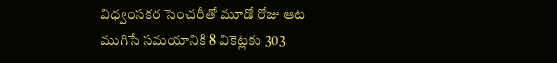విధ్వంసకర సెంచరీతో మూడో రోజు ఆట ముగిసే సమయానికి 8 వికెట్లకు 303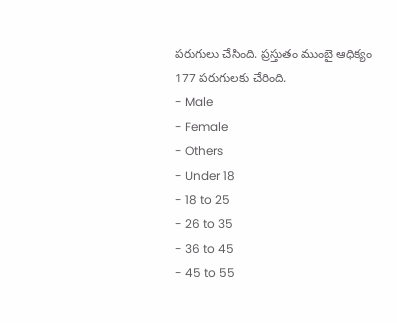పరుగులు చేసింది. ప్రస్తుతం ముంబై ఆధిక్యం 177 పరుగులకు చేరింది.
- Male
- Female
- Others
- Under 18
- 18 to 25
- 26 to 35
- 36 to 45
- 45 to 55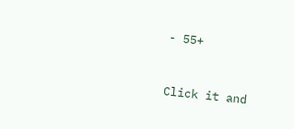- 55+


Click it and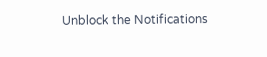Unblock the Notifications